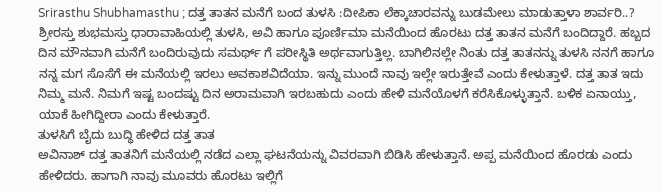Srirasthu Shubhamasthu ; ದತ್ತ ತಾತನ ಮನೆಗೆ ಬಂದ ತುಳಸಿ :ದೀಪಿಕಾ ಲೆಕ್ಕಾಚಾರವನ್ನು ಬುಡಮೇಲು ಮಾಡುತ್ತಾಳಾ ಶಾರ್ವರಿ..?
ಶ್ರೀರಸ್ತು ಶುಭಮಸ್ತು ಧಾರಾವಾಹಿಯಲ್ಲಿ ತುಳಸಿ, ಅವಿ ಹಾಗೂ ಪೂರ್ಣಿಮಾ ಮನೆಯಿಂದ ಹೊರಟು ದತ್ತ ತಾತನ ಮನೆಗೆ ಬಂದಿದ್ದಾರೆ. ಹಬ್ಬದ ದಿನ ಮೌನವಾಗಿ ಮನೆಗೆ ಬಂದಿರುವುದು ಸಮರ್ಥ್ ಗೆ ಪರೀಸ್ಥಿತಿ ಅರ್ಥವಾಗುತ್ತಿಲ್ಲ. ಬಾಗಿಲಿನಲ್ಲೇ ನಿಂತು ದತ್ತ ತಾತನನ್ನು ತುಳಸಿ ನನಗೆ ಹಾಗೂ ನನ್ನ ಮಗ ಸೊಸೆಗೆ ಈ ಮನೆಯಲ್ಲಿ ಇರಲು ಅವಕಾಶವಿದೆಯಾ. ಇನ್ನು ಮುಂದೆ ನಾವು ಇಲ್ಲೇ ಇರುತ್ತೇವೆ ಎಂದು ಕೇಳುತ್ತಾಳೆ. ದತ್ತ ತಾತ ಇದು ನಿಮ್ಮ ಮನೆ. ನಿಮಗೆ ಇಷ್ಟ ಬಂದಷ್ಟು ದಿನ ಅರಾಮವಾಗಿ ಇರಬಹುದು ಎಂದು ಹೇಳಿ ಮನೆಯೊಳಗೆ ಕರೆಸಿಕೊಳ್ಳುತ್ತಾನೆ. ಬಳಿಕ ಏನಾಯ್ತು, ಯಾಕೆ ಹೀಗಿದ್ದೀರಾ ಎಂದು ಕೇಳುತ್ತಾರೆ.
ತುಳಸಿಗೆ ಬೈದು ಬುದ್ಧಿ ಹೇಳಿದ ದತ್ತ ತಾತ
ಅವಿನಾಶ್ ದತ್ತ ತಾತನಿಗೆ ಮನೆಯಲ್ಲಿ ನಡೆದ ಎಲ್ಲಾ ಘಟನೆಯನ್ನು ವಿವರವಾಗಿ ಬಿಡಿಸಿ ಹೇಳುತ್ತಾನೆ. ಅಪ್ಪ ಮನೆಯಿಂದ ಹೊರಡು ಎಂದು ಹೇಳಿದರು. ಹಾಗಾಗಿ ನಾವು ಮೂವರು ಹೊರಟು ಇಲ್ಲಿಗೆ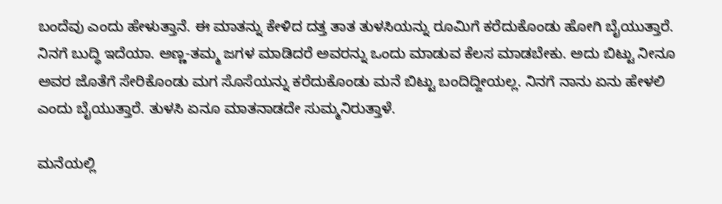ಬಂದೆವು ಎಂದು ಹೇಳುತ್ತಾನೆ. ಈ ಮಾತನ್ನು ಕೇಳಿದ ದತ್ತ ತಾತ ತುಳಸಿಯನ್ನು ರೂಮಿಗೆ ಕರೆದುಕೊಂಡು ಹೋಗಿ ಬೈಯುತ್ತಾರೆ. ನಿನಗೆ ಬುದ್ಧಿ ಇದೆಯಾ. ಅಣ್ಣ-ತಮ್ಮ ಜಗಳ ಮಾಡಿದರೆ ಅವರನ್ನು ಒಂದು ಮಾಡುವ ಕೆಲಸ ಮಾಡಬೇಕು. ಅದು ಬಿಟ್ಟು ನೀನೂ ಅವರ ಜೊತೆಗೆ ಸೇರಿಕೊಂಡು ಮಗ ಸೊಸೆಯನ್ನು ಕರೆದುಕೊಂಡು ಮನೆ ಬಿಟ್ಟು ಬಂದಿದ್ದೀಯಲ್ಲ. ನಿನಗೆ ನಾನು ಏನು ಹೇಳಲಿ ಎಂದು ಬೈಯುತ್ತಾರೆ. ತುಳಸಿ ಏನೂ ಮಾತನಾಡದೇ ಸುಮ್ಮನಿರುತ್ತಾಳೆ.

ಮನೆಯಲ್ಲಿ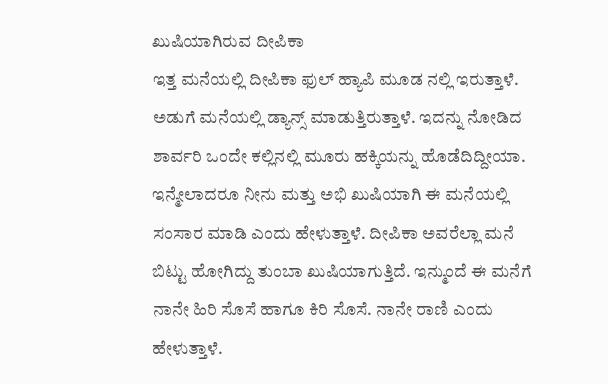ಖುಷಿಯಾಗಿರುವ ದೀಪಿಕಾ
ಇತ್ತ ಮನೆಯಲ್ಲಿ ದೀಪಿಕಾ ಫುಲ್ ಹ್ಯಾಪಿ ಮೂಡ ನಲ್ಲಿ ಇರುತ್ತಾಳೆ. ಅಡುಗೆ ಮನೆಯಲ್ಲಿ ಡ್ಯಾನ್ಸ್ ಮಾಡುತ್ತಿರುತ್ತಾಳೆ. ಇದನ್ನು ನೋಡಿದ ಶಾರ್ವರಿ ಒಂದೇ ಕಲ್ಲಿನಲ್ಲಿ ಮೂರು ಹಕ್ಕಿಯನ್ನು ಹೊಡೆದಿದ್ದೀಯಾ. ಇನ್ಮೇಲಾದರೂ ನೀನು ಮತ್ತು ಅಭಿ ಖುಷಿಯಾಗಿ ಈ ಮನೆಯಲ್ಲಿ ಸಂಸಾರ ಮಾಡಿ ಎಂದು ಹೇಳುತ್ತಾಳೆ. ದೀಪಿಕಾ ಅವರೆಲ್ಲಾ ಮನೆ ಬಿಟ್ಟು ಹೋಗಿದ್ದು ತುಂಬಾ ಖುಷಿಯಾಗುತ್ತಿದೆ. ಇನ್ಮುಂದೆ ಈ ಮನೆಗೆ ನಾನೇ ಹಿರಿ ಸೊಸೆ ಹಾಗೂ ಕಿರಿ ಸೊಸೆ. ನಾನೇ ರಾಣಿ ಎಂದು ಹೇಳುತ್ತಾಳೆ.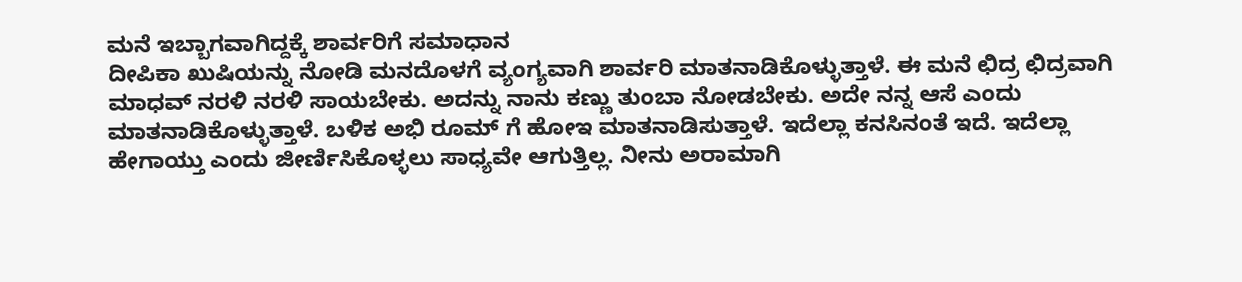ಮನೆ ಇಬ್ಬಾಗವಾಗಿದ್ದಕ್ಕೆ ಶಾರ್ವರಿಗೆ ಸಮಾಧಾನ
ದೀಪಿಕಾ ಖುಷಿಯನ್ನು ನೋಡಿ ಮನದೊಳಗೆ ವ್ಯಂಗ್ಯವಾಗಿ ಶಾರ್ವರಿ ಮಾತನಾಡಿಕೊಳ್ಳುತ್ತಾಳೆ. ಈ ಮನೆ ಛಿದ್ರ ಛಿದ್ರವಾಗಿ ಮಾಧವ್ ನರಳಿ ನರಳಿ ಸಾಯಬೇಕು. ಅದನ್ನು ನಾನು ಕಣ್ಣು ತುಂಬಾ ನೋಡಬೇಕು. ಅದೇ ನನ್ನ ಆಸೆ ಎಂದು ಮಾತನಾಡಿಕೊಳ್ಳುತ್ತಾಳೆ. ಬಳಿಕ ಅಭಿ ರೂಮ್ ಗೆ ಹೋಇ ಮಾತನಾಡಿಸುತ್ತಾಳೆ. ಇದೆಲ್ಲಾ ಕನಸಿನಂತೆ ಇದೆ. ಇದೆಲ್ಲಾ ಹೇಗಾಯ್ತು ಎಂದು ಜೀರ್ಣಿಸಿಕೊಳ್ಳಲು ಸಾಧ್ಯವೇ ಆಗುತ್ತಿಲ್ಲ. ನೀನು ಅರಾಮಾಗಿ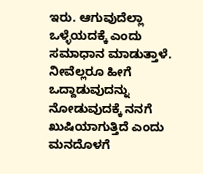ಇರು. ಆಗುವುದೆಲ್ಲಾ ಒಳ್ಳೆಯದಕ್ಕೆ ಎಂದು ಸಮಾಧಾನ ಮಾಡುತ್ತಾಳೆ. ನೀವೆಲ್ಲರೂ ಹೀಗೆ ಒದ್ದಾಡುವುದನ್ನು ನೋಡುವುದಕ್ಕೆ ನನಗೆ ಖುಷಿಯಾಗುತ್ತಿದೆ ಎಂದು ಮನದೊಳಗೆ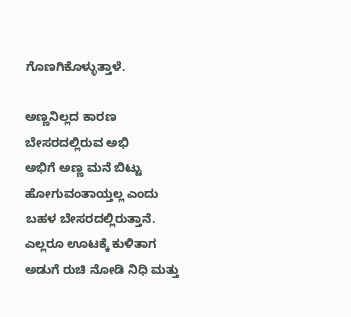ಗೊಣಗಿಕೊಳ್ಳುತ್ತಾಳೆ.

ಅಣ್ಣನಿಲ್ಲದ ಕಾರಣ ಬೇಸರದಲ್ಲಿರುವ ಅಭಿ
ಅಭಿಗೆ ಅಣ್ಣ ಮನೆ ಬಿಟ್ಟು ಹೋಗುವಂತಾಯ್ತಲ್ಲ ಎಂದು ಬಹಳ ಬೇಸರದಲ್ಲಿರುತ್ತಾನೆ. ಎಲ್ಲರೂ ಊಟಕ್ಕೆ ಕುಳಿತಾಗ ಅಡುಗೆ ರುಚಿ ನೋಡಿ ನಿಧಿ ಮತ್ತು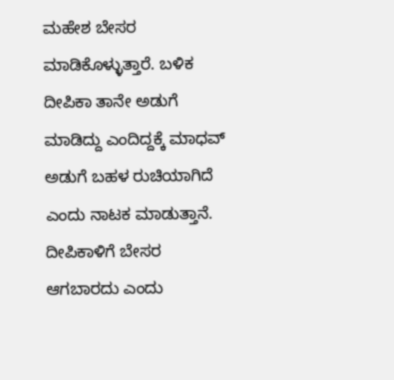ಮಹೇಶ ಬೇಸರ ಮಾಡಿಕೊಳ್ಳುತ್ತಾರೆ. ಬಳಿಕ ದೀಪಿಕಾ ತಾನೇ ಅಡುಗೆ ಮಾಡಿದ್ದು ಎಂದಿದ್ದಕ್ಕೆ ಮಾಧವ್ ಅಡುಗೆ ಬಹಳ ರುಚಿಯಾಗಿದೆ ಎಂದು ನಾಟಕ ಮಾಡುತ್ತಾನೆ. ದೀಪಿಕಾಳಿಗೆ ಬೇಸರ ಆಗಬಾರದು ಎಂದು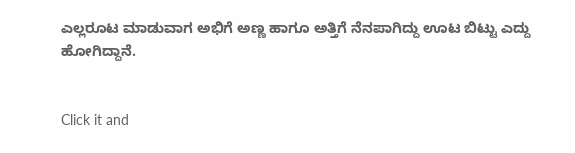ಎಲ್ಲರೂಟ ಮಾಡುವಾಗ ಅಭಿಗೆ ಅಣ್ಣ ಹಾಗೂ ಅತ್ತಿಗೆ ನೆನಪಾಗಿದ್ದು ಊಟ ಬಿಟ್ಟು ಎದ್ದು ಹೋಗಿದ್ದಾನೆ.


Click it and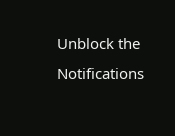Unblock the Notifications